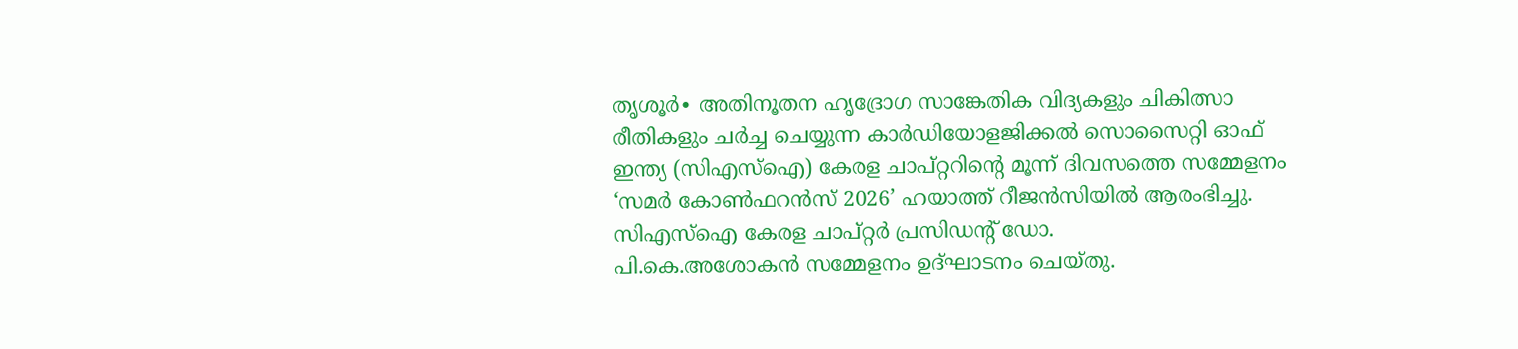തൃശൂർ∙ അതിനൂതന ഹൃദ്രോഗ സാങ്കേതിക വിദ്യകളും ചികിത്സാ രീതികളും ചർച്ച ചെയ്യുന്ന കാർഡിയോളജിക്കൽ സൊസൈറ്റി ഓഫ് ഇന്ത്യ (സിഎസ്ഐ) കേരള ചാപ്റ്ററിന്റെ മൂന്ന് ദിവസത്തെ സമ്മേളനം ‘സമർ കോൺഫറൻസ് 2026’ ഹയാത്ത് റീജൻസിയിൽ ആരംഭിച്ചു. സിഎസ്ഐ കേരള ചാപ്റ്റർ പ്രസിഡന്റ് ഡോ.
പി.കെ.അശോകൻ സമ്മേളനം ഉദ്ഘാടനം ചെയ്തു.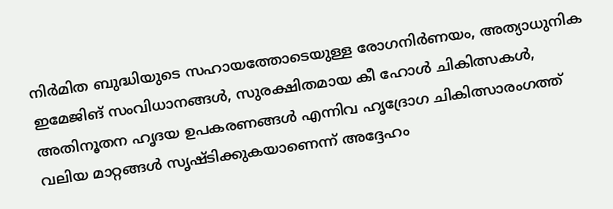നിർമിത ബുദ്ധിയുടെ സഹായത്തോടെയുള്ള രോഗനിർണയം, അത്യാധുനിക ഇമേജിങ് സംവിധാനങ്ങൾ, സുരക്ഷിതമായ കീ ഹോൾ ചികിത്സകൾ, അതിനൂതന ഹൃദയ ഉപകരണങ്ങൾ എന്നിവ ഹൃദ്രോഗ ചികിത്സാരംഗത്ത് വലിയ മാറ്റങ്ങൾ സൃഷ്ടിക്കുകയാണെന്ന് അദ്ദേഹം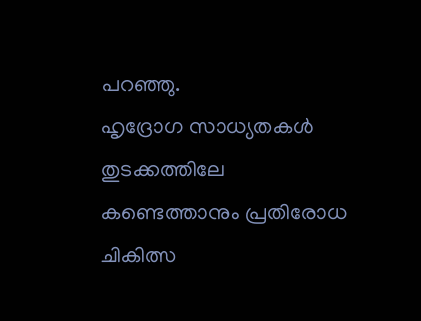പറഞ്ഞു.
ഹൃദ്രോഗ സാധ്യതകൾ തുടക്കത്തിലേ കണ്ടെത്താനും പ്രതിരോധ ചികിത്സ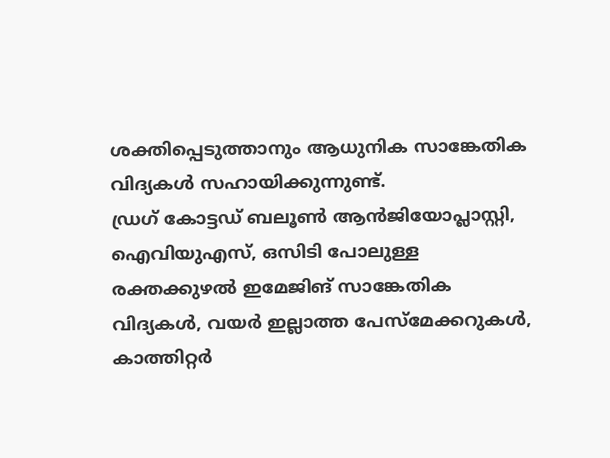ശക്തിപ്പെടുത്താനും ആധുനിക സാങ്കേതിക വിദ്യകൾ സഹായിക്കുന്നുണ്ട്.
ഡ്രഗ് കോട്ടഡ് ബലൂൺ ആൻജിയോപ്ലാസ്റ്റി, ഐവിയുഎസ്, ഒസിടി പോലുള്ള രക്തക്കുഴൽ ഇമേജിങ് സാങ്കേതിക വിദ്യകൾ, വയർ ഇല്ലാത്ത പേസ്മേക്കറുകൾ, കാത്തിറ്റർ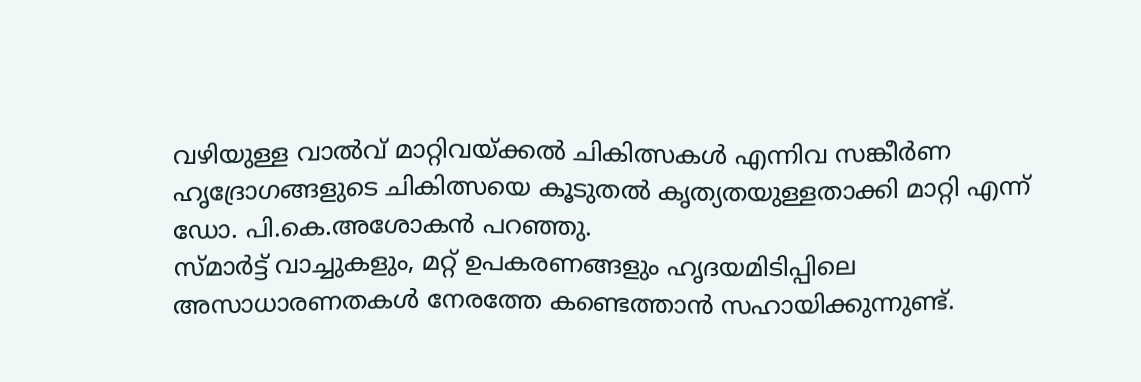വഴിയുള്ള വാൽവ് മാറ്റിവയ്ക്കൽ ചികിത്സകൾ എന്നിവ സങ്കീർണ ഹൃദ്രോഗങ്ങളുടെ ചികിത്സയെ കൂടുതൽ കൃത്യതയുള്ളതാക്കി മാറ്റി എന്ന് ഡോ. പി.കെ.അശോകൻ പറഞ്ഞു.
സ്മാർട്ട് വാച്ചുകളും, മറ്റ് ഉപകരണങ്ങളും ഹൃദയമിടിപ്പിലെ അസാധാരണതകൾ നേരത്തേ കണ്ടെത്താൻ സഹായിക്കുന്നുണ്ട്.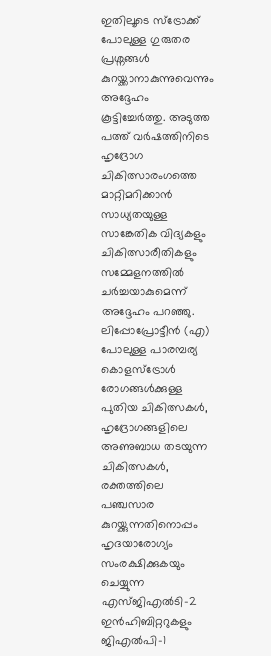ഇതിലൂടെ സ്ട്രോക്ക് പോലുള്ള ഗുരുതര പ്രശ്നങ്ങൾ കുറയ്ക്കാനാകുന്നുവെന്നും അദ്ദേഹം കൂട്ടിച്ചേർത്തു. അടുത്ത പത്ത് വർഷത്തിനിടെ ഹൃദ്രോഗ ചികിത്സാരംഗത്തെ മാറ്റിമറിക്കാൻ സാധ്യതയുള്ള സാങ്കേതിക വിദ്യകളും ചികിത്സാരീതികളും സമ്മേളനത്തിൽ ചർച്ചയാകുമെന്ന് അദ്ദേഹം പറഞ്ഞു.
ലിപ്പോപ്രോട്ടീൻ (എ) പോലുള്ള പാരമ്പര്യ കൊളസ്ട്രോൾ രോഗങ്ങൾക്കുള്ള പുതിയ ചികിത്സകൾ, ഹൃദ്രോഗങ്ങളിലെ അണുബാധ തടയുന്ന ചികിത്സകൾ, രക്തത്തിലെ പഞ്ചസാര കുറയ്ക്കുന്നതിനൊപ്പം ഹൃദയാരോഗ്യം സംരക്ഷിക്കുകയും ചെയ്യുന്ന എസ്ജിഎൽടി-2 ഇൻഹിബിറ്ററുകളും ജിഎൽപി-1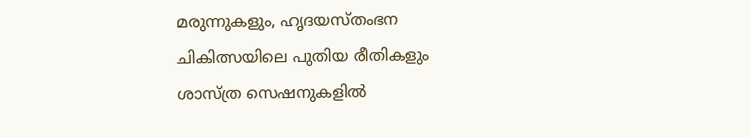മരുന്നുകളും, ഹൃദയസ്തംഭന ചികിത്സയിലെ പുതിയ രീതികളും ശാസ്ത്ര സെഷനുകളിൽ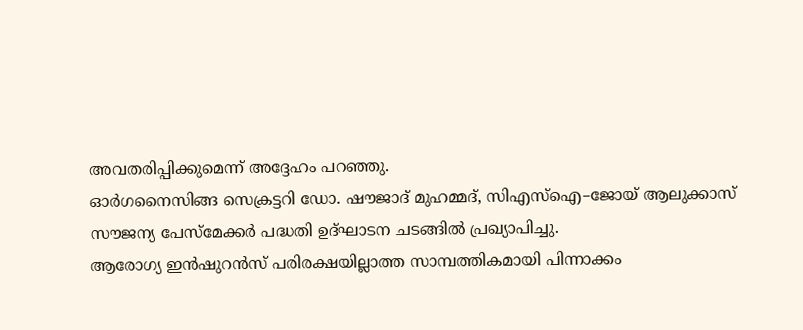അവതരിപ്പിക്കുമെന്ന് അദ്ദേഹം പറഞ്ഞു.
ഓർഗനൈസിങ്ങ സെക്രട്ടറി ഡോ. ഷൗജാദ് മുഹമ്മദ്, സിഎസ്ഐ–ജോയ് ആലുക്കാസ് സൗജന്യ പേസ്മേക്കർ പദ്ധതി ഉദ്ഘാടന ചടങ്ങിൽ പ്രഖ്യാപിച്ചു.
ആരോഗ്യ ഇൻഷുറൻസ് പരിരക്ഷയില്ലാത്ത സാമ്പത്തികമായി പിന്നാക്കം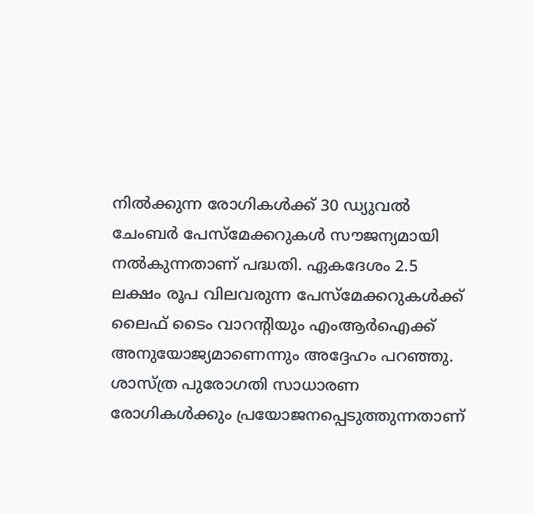നിൽക്കുന്ന രോഗികൾക്ക് 30 ഡ്യുവൽ ചേംബർ പേസ്മേക്കറുകൾ സൗജന്യമായി നൽകുന്നതാണ് പദ്ധതി. ഏകദേശം 2.5 ലക്ഷം രൂപ വിലവരുന്ന പേസ്മേക്കറുകൾക്ക് ലൈഫ് ടൈം വാറന്റിയും എംആർഐക്ക് അനുയോജ്യമാണെന്നും അദ്ദേഹം പറഞ്ഞു.
ശാസ്ത്ര പുരോഗതി സാധാരണ രോഗികൾക്കും പ്രയോജനപ്പെടുത്തുന്നതാണ്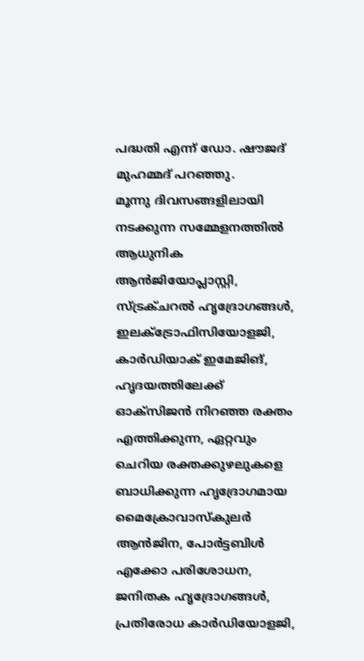പദ്ധതി എന്ന് ഡോ. ഷൗജദ് മുഹമ്മദ് പറഞ്ഞു.
മൂന്നു ദിവസങ്ങളിലായി നടക്കുന്ന സമ്മേളനത്തിൽ ആധുനിക ആൻജിയോപ്ലാസ്റ്റി, സ്ട്രക്ചറൽ ഹൃദ്രോഗങ്ങൾ, ഇലക്ട്രോഫിസിയോളജി, കാർഡിയാക് ഇമേജിങ്, ഹൃദയത്തിലേക്ക് ഓക്സിജൻ നിറഞ്ഞ രക്തം എത്തിക്കുന്ന, ഏറ്റവും ചെറിയ രക്തക്കുഴലുകളെ ബാധിക്കുന്ന ഹൃദ്രോഗമായ മൈക്രോവാസ്കുലർ ആൻജിന, പോർട്ടബിൾ എക്കോ പരിശോധന, ജനിതക ഹൃദ്രോഗങ്ങൾ, പ്രതിരോധ കാർഡിയോളജി,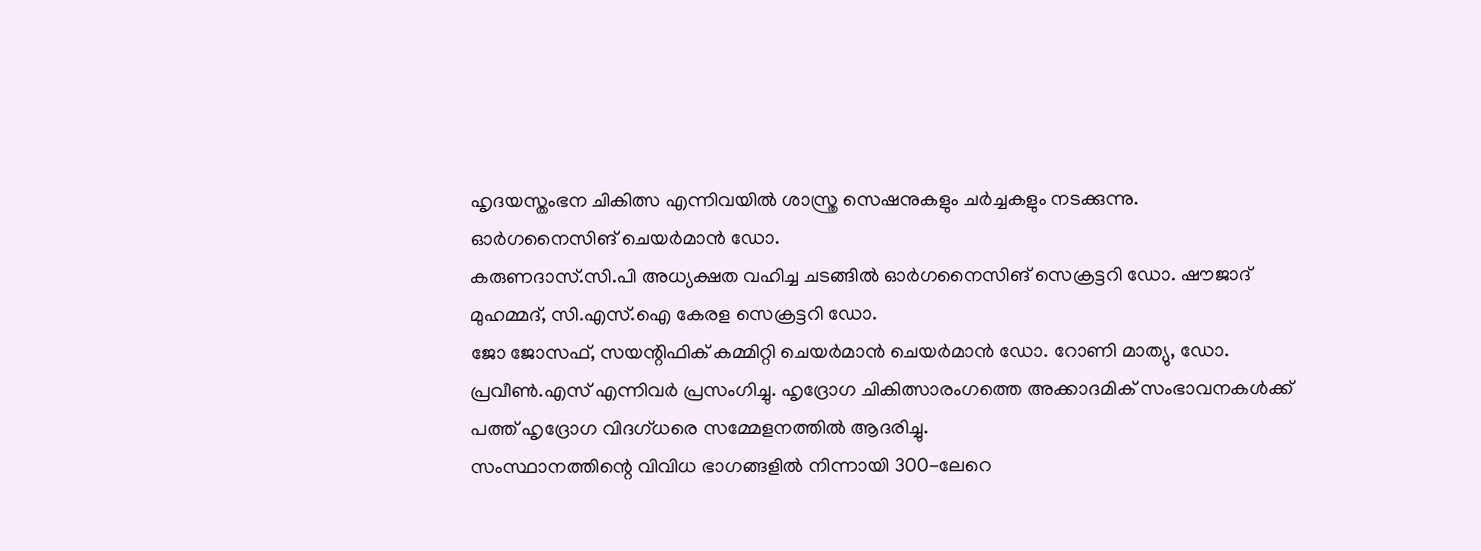ഹൃദയസ്തംഭന ചികിത്സ എന്നിവയിൽ ശാസ്ത്ര സെഷനുകളും ചർച്ചകളും നടക്കുന്നു.
ഓർഗനൈസിങ് ചെയർമാൻ ഡോ.
കരുണദാസ്.സി.പി അധ്യക്ഷത വഹിച്ച ചടങ്ങിൽ ഓർഗനൈസിങ് സെക്രട്ടറി ഡോ. ഷൗജാദ് മുഹമ്മദ്, സി.എസ്.ഐ കേരള സെക്രട്ടറി ഡോ.
ജോ ജോസഫ്, സയന്റിഫിക് കമ്മിറ്റി ചെയർമാൻ ചെയർമാൻ ഡോ. റോണി മാത്യു, ഡോ.
പ്രവീൺ.എസ് എന്നിവർ പ്രസംഗിച്ചു. ഹൃദ്രോഗ ചികിത്സാരംഗത്തെ അക്കാദമിക് സംഭാവനകൾക്ക് പത്ത് ഹൃദ്രോഗ വിദഗ്ധരെ സമ്മേളനത്തിൽ ആദരിച്ചു.
സംസ്ഥാനത്തിന്റെ വിവിധ ഭാഗങ്ങളിൽ നിന്നായി 300-ലേറെ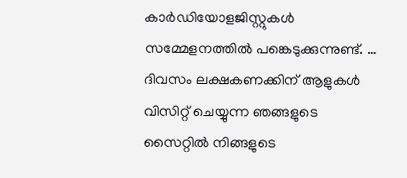കാർഡിയോളജിസ്റ്റുകൾ സമ്മേളനത്തിൽ പങ്കെടുക്കുന്നുണ്ട്. …
ദിവസം ലക്ഷകണക്കിന് ആളുകൾ വിസിറ്റ് ചെയ്യുന്ന ഞങ്ങളുടെ സൈറ്റിൽ നിങ്ങളുടെ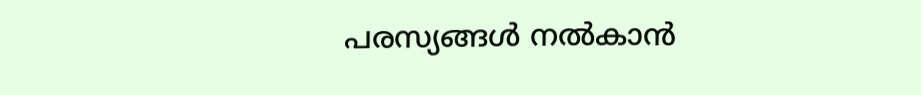പരസ്യങ്ങൾ നൽകാൻ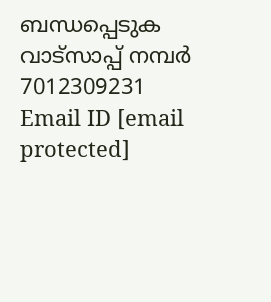ബന്ധപ്പെടുക വാട്സാപ്പ് നമ്പർ 7012309231 Email ID [email protected]